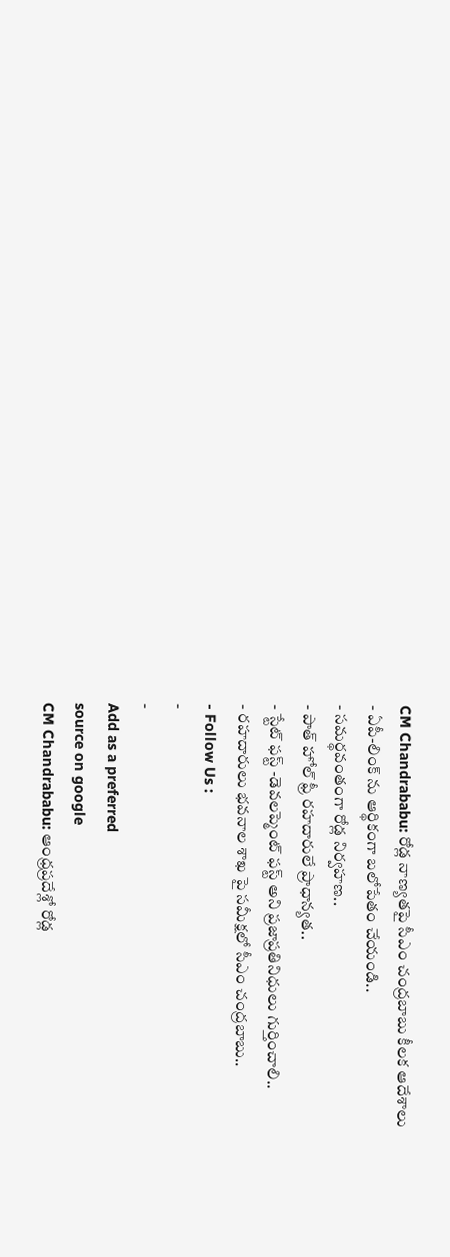CM Chandrababu: రోడ్ల నాణ్యతపై సీఎం చంద్రబాబు కీలక ఆదేశాలు
- ఏపీ-లింక్ ను ఆర్థికంగా బలోపేతం చేయండి..
- సమర్థవంతంగా రోడ్ల నిర్వహణ..
- పాత్ హోల్ ఫ్రీ రహదారులే ప్రాధాన్యత..
- స్టేట్ ఫస్ట్ -డెవలప్మెంట్ ఫస్ట్ అని ప్రజాప్రతినిధులు గుర్తించాలి..
- రహదారులు భవనాల శాఖ పై సమీక్షలో సీఎం చంద్రబాబు..
- Follow Us :
-
-
Add as a preferred
source on google
CM Chandrababu: ఆంధ్రప్రదేశ్లో రోడ్ల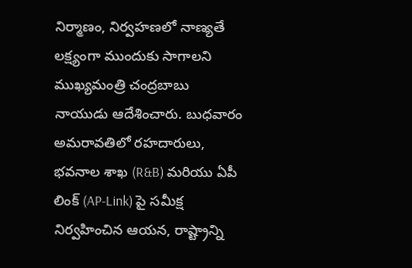నిర్మాణం, నిర్వహణలో నాణ్యతే లక్ష్యంగా ముందుకు సాగాలని ముఖ్యమంత్రి చంద్రబాబు నాయుడు ఆదేశించారు. బుధవారం అమరావతిలో రహదారులు, భవనాల శాఖ (R&B) మరియు ఏపీ లింక్ (AP-Link) పై సమీక్ష నిర్వహించిన ఆయన, రాష్ట్రాన్ని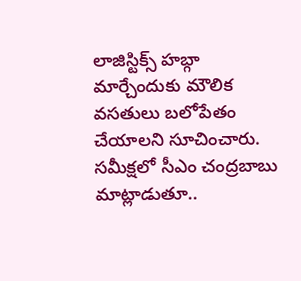లాజిస్టిక్స్ హబ్గా మార్చేందుకు మౌలిక వసతులు బలోపేతం చేయాలని సూచించారు. సమీక్షలో సీఎం చంద్రబాబు మాట్లాడుతూ..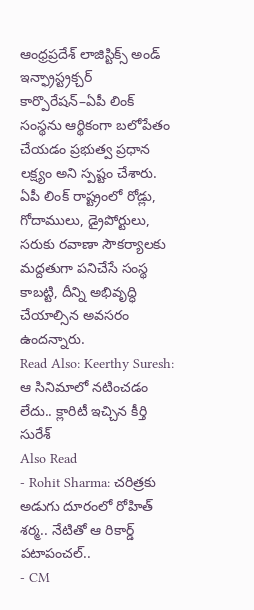ఆంధ్రప్రదేశ్ లాజిస్టిక్స్ అండ్ ఇన్ఫ్రాస్ట్రక్చర్ కార్పొరేషన్–ఏపీ లింక్ సంస్థను ఆర్థికంగా బలోపేతం చేయడం ప్రభుత్వ ప్రధాన లక్ష్యం అని స్పష్టం చేశారు. ఏపీ లింక్ రాష్ట్రంలో రోడ్లు, గోదాములు, డ్రైపోర్టులు, సరుకు రవాణా సౌకర్యాలకు మద్దతుగా పనిచేసే సంస్థ కాబట్టి, దీన్ని అభివృద్ధి చేయాల్సిన అవసరం ఉందన్నారు.
Read Also: Keerthy Suresh: ఆ సినిమాలో నటించడం లేదు.. క్లారిటీ ఇచ్చిన కీర్తి సురేశ్
Also Read
- Rohit Sharma: చరిత్రకు అడుగు దూరంలో రోహిత్ శర్మ.. నేటితో ఆ రికార్డ్ పటాపంచల్..
- CM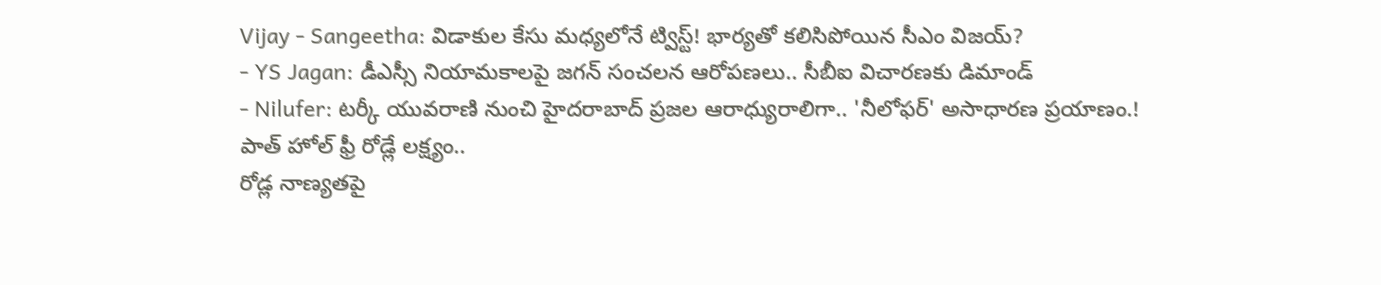Vijay - Sangeetha: విడాకుల కేసు మధ్యలోనే ట్విస్ట్! భార్యతో కలిసిపోయిన సీఎం విజయ్?
- YS Jagan: డీఎస్సీ నియామకాలపై జగన్ సంచలన ఆరోపణలు.. సీబీఐ విచారణకు డిమాండ్
- Nilufer: టర్కీ యువరాణి నుంచి హైదరాబాద్ ప్రజల ఆరాధ్యురాలిగా.. 'నీలోఫర్' అసాధారణ ప్రయాణం.!
పాత్ హోల్ ఫ్రీ రోడ్లే లక్ష్యం..
రోడ్ల నాణ్యతపై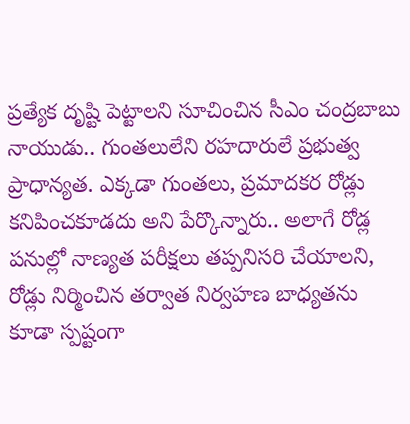ప్రత్యేక దృష్టి పెట్టాలని సూచించిన సీఎం చంద్రబాబు నాయుడు.. గుంతలులేని రహదారులే ప్రభుత్వ ప్రాధాన్యత. ఎక్కడా గుంతలు, ప్రమాదకర రోడ్లు కనిపించకూడదు అని పేర్కొన్నారు.. అలాగే రోడ్ల పనుల్లో నాణ్యత పరీక్షలు తప్పనిసరి చేయాలని, రోడ్లు నిర్మించిన తర్వాత నిర్వహణ బాధ్యతను కూడా స్పష్టంగా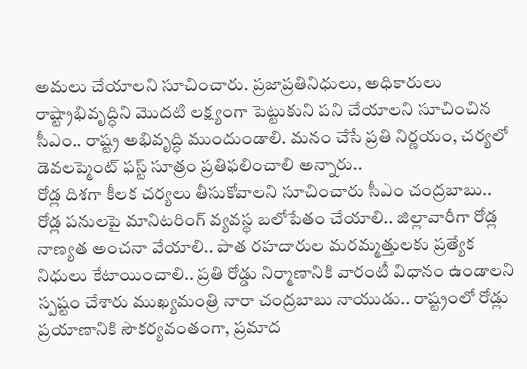అమలు చేయాలని సూచించారు. ప్రజాప్రతినిధులు, అధికారులు రాష్ట్రాభివృద్ధిని మొదటి లక్ష్యంగా పెట్టుకుని పని చేయాలని సూచించిన సీఎం.. రాష్ట్ర అభివృద్ధి ముందుండాలి. మనం చేసే ప్రతి నిర్ణయం, చర్యలో డెవలప్మెంట్ ఫస్ట్ సూత్రం ప్రతిఫలించాలి అన్నారు..
రోడ్ల దిశగా కీలక చర్యలు తీసుకోవాలని సూచించారు సీఎం చంద్రబాబు.. రోడ్ల పనులపై మానిటరింగ్ వ్యవస్థ బలోపేతం చేయాలి.. జిల్లావారీగా రోడ్ల నాణ్యత అంచనా వేయాలి.. పాత రహదారుల మరమ్మత్తులకు ప్రత్యేక నిధులు కేటాయించాలి.. ప్రతి రోడ్డు నిర్మాణానికి వారంటీ విధానం ఉండాలని స్పష్టం చేశారు ముఖ్యమంత్రి నారా చంద్రబాబు నాయుడు.. రాష్ట్రంలో రోడ్లు ప్రయాణానికి సౌకర్యవంతంగా, ప్రమాద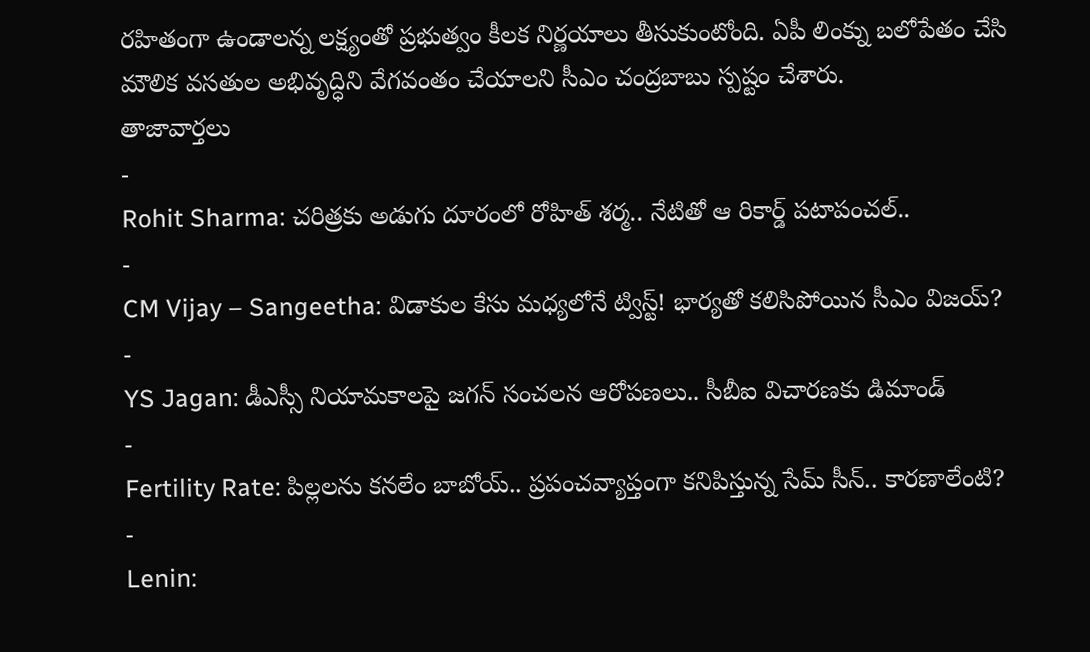రహితంగా ఉండాలన్న లక్ష్యంతో ప్రభుత్వం కీలక నిర్ణయాలు తీసుకుంటోంది. ఏపీ లింక్ను బలోపేతం చేసి మౌలిక వసతుల అభివృద్ధిని వేగవంతం చేయాలని సీఎం చంద్రబాబు స్పష్టం చేశారు.
తాజావార్తలు
-
Rohit Sharma: చరిత్రకు అడుగు దూరంలో రోహిత్ శర్మ.. నేటితో ఆ రికార్డ్ పటాపంచల్..
-
CM Vijay – Sangeetha: విడాకుల కేసు మధ్యలోనే ట్విస్ట్! భార్యతో కలిసిపోయిన సీఎం విజయ్?
-
YS Jagan: డీఎస్సీ నియామకాలపై జగన్ సంచలన ఆరోపణలు.. సీబీఐ విచారణకు డిమాండ్
-
Fertility Rate: పిల్లలను కనలేం బాబోయ్.. ప్రపంచవ్యాప్తంగా కనిపిస్తున్న సేమ్ సీన్.. కారణాలేంటి?
-
Lenin: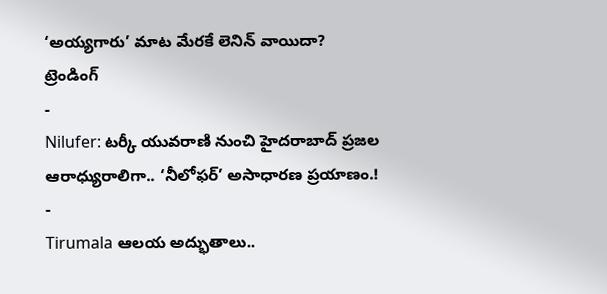‘అయ్యగారు’ మాట మేరకే లెనిన్ వాయిదా?
ట్రెండింగ్
-
Nilufer: టర్కీ యువరాణి నుంచి హైదరాబాద్ ప్రజల ఆరాధ్యురాలిగా.. ‘నీలోఫర్’ అసాధారణ ప్రయాణం.!
-
Tirumala ఆలయ అద్భుతాలు..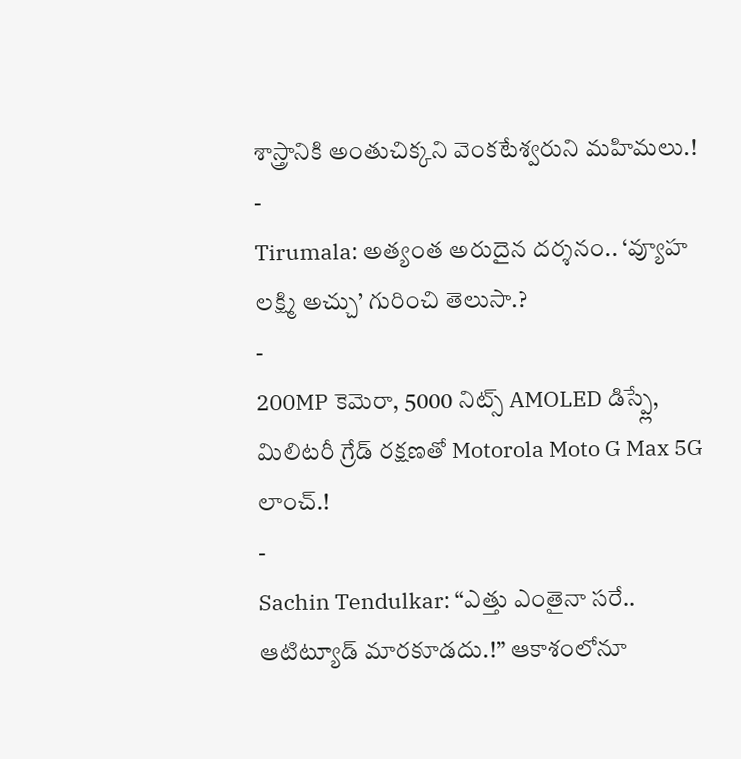శాస్త్రానికి అంతుచిక్కని వెంకటేశ్వరుని మహిమలు.!
-
Tirumala: అత్యంత అరుదైన దర్శనం.. ‘వ్యూహ లక్ష్మి అచ్చు’ గురించి తెలుసా.?
-
200MP కెమెరా, 5000 నిట్స్ AMOLED డిస్ప్లే, మిలిటరీ గ్రేడ్ రక్షణతో Motorola Moto G Max 5G లాంచ్.!
-
Sachin Tendulkar: “ఎత్తు ఎంతైనా సరే.. ఆటిట్యూడ్ మారకూడదు.!” ఆకాశంలోనూ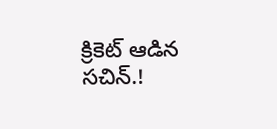క్రికెట్ ఆడిన సచిన్.!